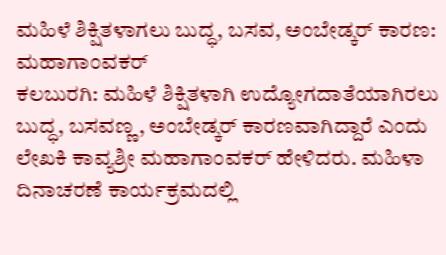ಮಹಿಳೆ ಶಿಕ್ಷಿತಳಾಗಲು ಬುದ್ಧ, ಬಸವ, ಅಂಬೇಡ್ಕರ್ ಕಾರಣ: ಮಹಾಗಾಂವಕರ್
ಕಲಬುರಗಿ: ಮಹಿಳೆ ಶಿಕ್ಷಿತಳಾಗಿ ಉದ್ಯೋಗದಾತೆಯಾಗಿರಲು ಬುದ್ಧ, ಬಸವಣ್ಣ, ಅಂಬೇಡ್ಕರ್ ಕಾರಣವಾಗಿದ್ದಾರೆ ಎಂದು ಲೇಖಕಿ ಕಾವ್ಯಶ್ರೀ ಮಹಾಗಾಂವಕರ್ ಹೇಳಿದರು. ಮಹಿಳಾ ದಿನಾಚರಣೆ ಕಾರ್ಯಕ್ರಮದಲ್ಲಿ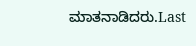ಮಾತನಾಡಿದರು.Last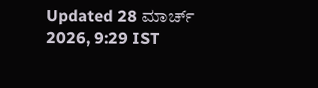Updated 28 ಮಾರ್ಚ್ 2026, 9:29 IST